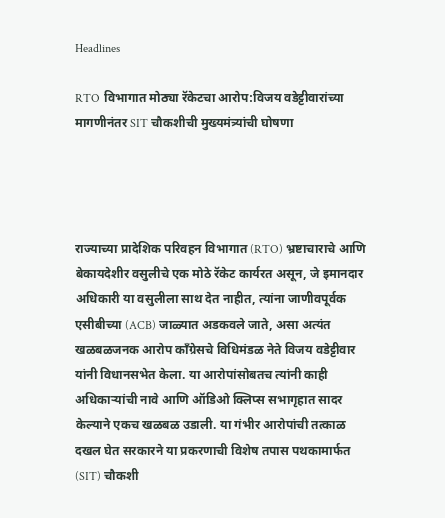Headlines

RTO विभागात मोठ्या रॅकेटचा आरोप:विजय वडेट्टीवारांच्या मागणीनंतर SIT चौकशीची मुख्यमंत्र्यांची घोषणा




राज्याच्या प्रादेशिक परिवहन विभागात (RTO) भ्रष्टाचाराचे आणि बेकायदेशीर वसुलीचे एक मोठे रॅकेट कार्यरत असून, जे इमानदार अधिकारी या वसुलीला साथ देत नाहीत, त्यांना जाणीवपूर्वक एसीबीच्या (ACB) जाळ्यात अडकवले जाते, असा अत्यंत खळबळजनक आरोप काँग्रेसचे विधिमंडळ नेते विजय वडेट्टीवार यांनी विधानसभेत केला. या आरोपांसोबतच त्यांनी काही अधिकाऱ्यांची नावे आणि ऑडिओ क्लिप्स सभागृहात सादर केल्याने एकच खळबळ उडाली. या गंभीर आरोपांची तत्काळ दखल घेत सरकारने या प्रकरणाची विशेष तपास पथकामार्फत (SIT) चौकशी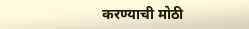करण्याची मोठी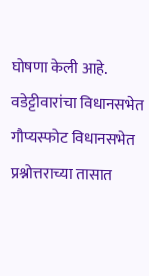घोषणा केली आहे. वडेट्टीवारांचा विधानसभेत गौप्यस्फोट विधानसभेत प्रश्नोत्तराच्या तासात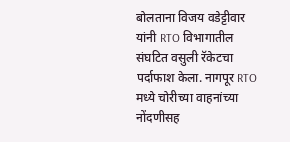बोलताना विजय वडेट्टीवार यांनी RTO विभागातील संघटित वसुली रॅकेटचा पर्दाफाश केला. नागपूर RTO मध्ये चोरीच्या वाहनांच्या नोंदणीसह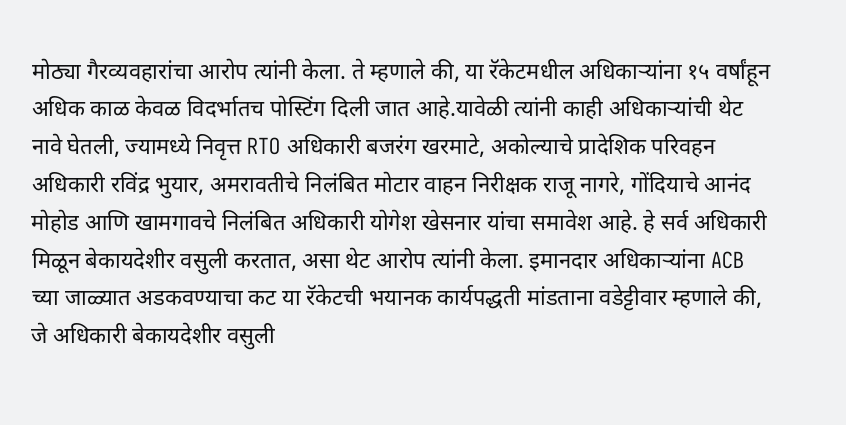मोठ्या गैरव्यवहारांचा आरोप त्यांनी केला. ते म्हणाले की, या रॅकेटमधील अधिकाऱ्यांना १५ वर्षांहून अधिक काळ केवळ विदर्भातच पोस्टिंग दिली जात आहे.यावेळी त्यांनी काही अधिकाऱ्यांची थेट नावे घेतली, ज्यामध्ये निवृत्त RTO अधिकारी बजरंग खरमाटे, अकोल्याचे प्रादेशिक परिवहन अधिकारी रविंद्र भुयार, अमरावतीचे निलंबित मोटार वाहन निरीक्षक राजू नागरे, गोंदियाचे आनंद मोहोड आणि खामगावचे निलंबित अधिकारी योगेश खेसनार यांचा समावेश आहे. हे सर्व अधिकारी मिळून बेकायदेशीर वसुली करतात, असा थेट आरोप त्यांनी केला. इमानदार अधिकाऱ्यांना ACB च्या जाळ्यात अडकवण्याचा कट या रॅकेटची भयानक कार्यपद्धती मांडताना वडेट्टीवार म्हणाले की, जे अधिकारी बेकायदेशीर वसुली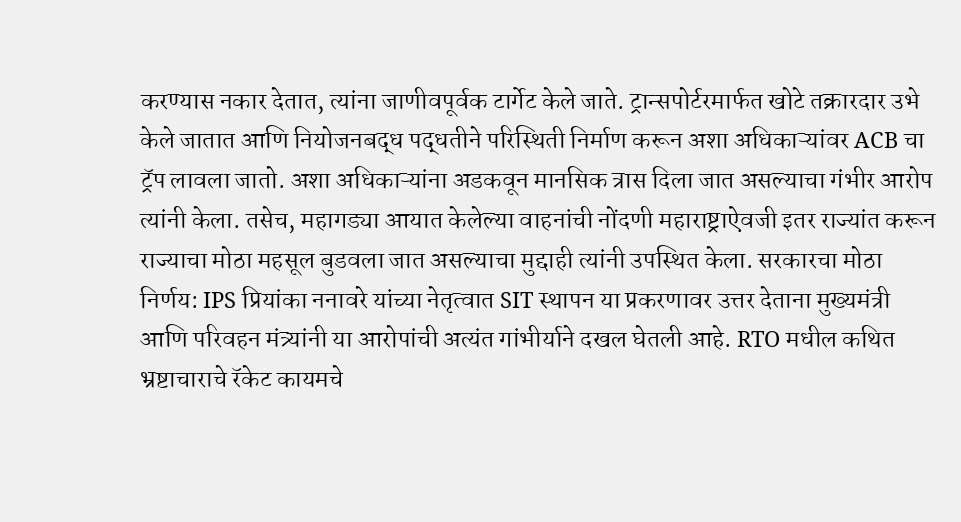करण्यास नकार देतात, त्यांना जाणीवपूर्वक टार्गेट केले जाते. ट्रान्सपोर्टरमार्फत खोटे तक्रारदार उभे केले जातात आणि नियोजनबद्ध पद्धतीने परिस्थिती निर्माण करून अशा अधिकाऱ्यांवर ACB चा ट्रॅप लावला जातो. अशा अधिकाऱ्यांना अडकवून मानसिक त्रास दिला जात असल्याचा गंभीर आरोप त्यांनी केला. तसेच, महागड्या आयात केलेल्या वाहनांची नोंदणी महाराष्ट्राऐवजी इतर राज्यांत करून राज्याचा मोठा महसूल बुडवला जात असल्याचा मुद्दाही त्यांनी उपस्थित केला. सरकारचा मोठा निर्णय: IPS प्रियांका ननावरे यांच्या नेतृत्वात SIT स्थापन या प्रकरणावर उत्तर देताना मुख्यमंत्री आणि परिवहन मंत्र्यांनी या आरोपांची अत्यंत गांभीर्याने दखल घेतली आहे. RTO मधील कथित भ्रष्टाचाराचे रॅकेट कायमचे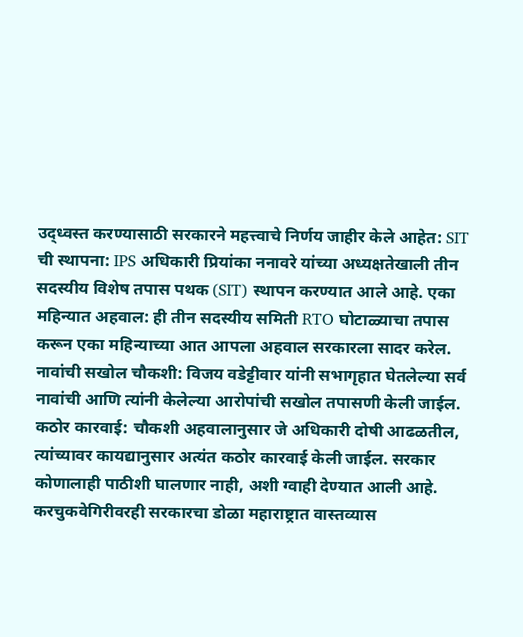उद्ध्वस्त करण्यासाठी सरकारने महत्त्वाचे निर्णय जाहीर केले आहेत: SIT ची स्थापना: IPS अधिकारी प्रियांका ननावरे यांच्या अध्यक्षतेखाली तीन सदस्यीय विशेष तपास पथक (SIT) स्थापन करण्यात आले आहे. एका महिन्यात अहवाल: ही तीन सदस्यीय समिती RTO घोटाळ्याचा तपास करून एका महिन्याच्या आत आपला अहवाल सरकारला सादर करेल. नावांची सखोल चौकशी: विजय वडेट्टीवार यांनी सभागृहात घेतलेल्या सर्व नावांची आणि त्यांनी केलेल्या आरोपांची सखोल तपासणी केली जाईल. कठोर कारवाई: चौकशी अहवालानुसार जे अधिकारी दोषी आढळतील, त्यांच्यावर कायद्यानुसार अत्यंत कठोर कारवाई केली जाईल. सरकार कोणालाही पाठीशी घालणार नाही, अशी ग्वाही देण्यात आली आहे. करचुकवेगिरीवरही सरकारचा डोळा महाराष्ट्रात वास्तव्यास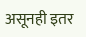असूनही इतर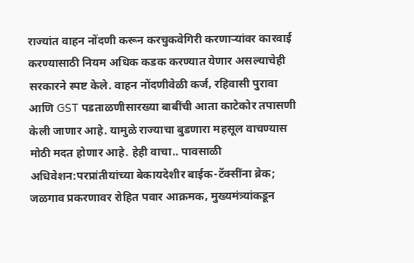राज्यांत वाहन नोंदणी करून करचुकवेगिरी करणाऱ्यांवर कारवाई करण्यासाठी नियम अधिक कडक करण्यात येणार असल्याचेही सरकारने स्पष्ट केले. वाहन नोंदणीवेळी कर्ज, रहिवासी पुरावा आणि GST पडताळणीसारख्या बाबींची आता काटेकोर तपासणी केली जाणार आहे. यामुळे राज्याचा बुडणारा महसूल वाचण्यास मोठी मदत होणार आहे. हेही वाचा.. पावसाळी अधिवेशन:परप्रांतीयांच्या बेकायदेशीर बाईक-टॅक्सींना ब्रेक; जळगाव प्रकरणावर रोहित पवार आक्रमक, मुख्यमंत्र्यांकडून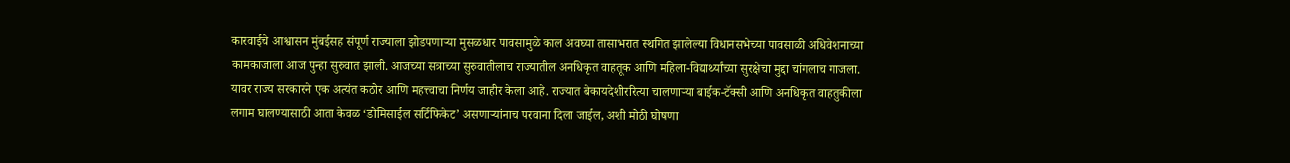कारवाईचे आश्वासन मुंबईसह संपूर्ण राज्याला झोडपणाऱ्या मुसळधार पावसामुळे काल अवघ्या तासाभरात स्थगित झालेल्या विधानसभेच्या पावसाळी अधिवेशनाच्या कामकाजाला आज पुन्हा सुरुवात झाली. आजच्या सत्राच्या सुरुवातीलाच राज्यातील अनधिकृत वाहतूक आणि महिला-विद्यार्थ्यांच्या सुरक्षेचा मुद्दा चांगलाच गाजला. यावर राज्य सरकारने एक अत्यंत कठोर आणि महत्त्वाचा निर्णय जाहीर केला आहे. राज्यात बेकायदेशीररित्या चालणाऱ्या बाईक-टॅक्सी आणि अनधिकृत वाहतुकीला लगाम घालण्यासाठी आता केवळ ‘डोमिसाईल सर्टिफिकेट’ असणाऱ्यांनाच परवाना दिला जाईल, अशी मोठी घोषणा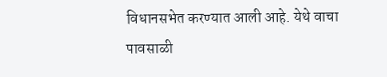विधानसभेत करण्यात आली आहे. येथे वाचा पावसाळी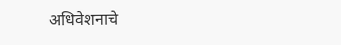अधिवेशनाचे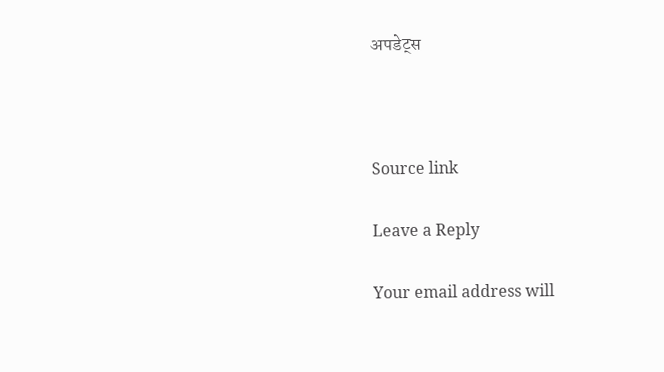अपडेट्स



Source link

Leave a Reply

Your email address will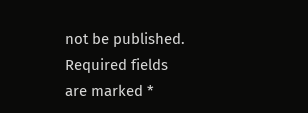not be published. Required fields are marked *